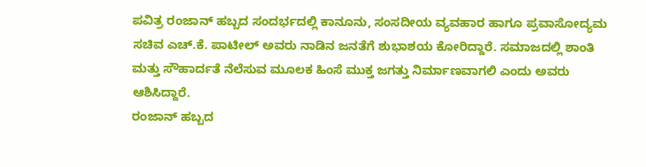ಪವಿತ್ರ ರಂಜಾನ್ ಹಬ್ಬದ ಸಂದರ್ಭದಲ್ಲಿ ಕಾನೂನು, ಸಂಸದೀಯ ವ್ಯವಹಾರ ಹಾಗೂ ಪ್ರವಾಸೋದ್ಯಮ ಸಚಿವ ಎಚ್.ಕೆ. ಪಾಟೀಲ್ ಅವರು ನಾಡಿನ ಜನತೆಗೆ ಶುಭಾಶಯ ಕೋರಿದ್ದಾರೆ. ಸಮಾಜದಲ್ಲಿ ಶಾಂತಿ ಮತ್ತು ಸೌಹಾರ್ದತೆ ನೆಲೆಸುವ ಮೂಲಕ ಹಿಂಸೆ ಮುಕ್ತ ಜಗತ್ತು ನಿರ್ಮಾಣವಾಗಲಿ ಎಂದು ಅವರು ಆಶಿಸಿದ್ದಾರೆ.
ರಂಜಾನ್ ಹಬ್ಬದ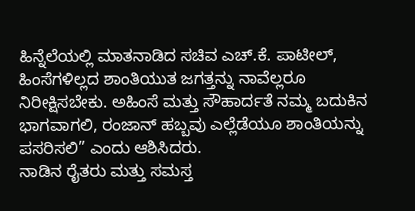ಹಿನ್ನೆಲೆಯಲ್ಲಿ ಮಾತನಾಡಿದ ಸಚಿವ ಎಚ್.ಕೆ. ಪಾಟೀಲ್, ಹಿಂಸೆಗಳಿಲ್ಲದ ಶಾಂತಿಯುತ ಜಗತ್ತನ್ನು ನಾವೆಲ್ಲರೂ ನಿರೀಕ್ಷಿಸಬೇಕು. ಅಹಿಂಸೆ ಮತ್ತು ಸೌಹಾರ್ದತೆ ನಮ್ಮ ಬದುಕಿನ ಭಾಗವಾಗಲಿ, ರಂಜಾನ್ ಹಬ್ಬವು ಎಲ್ಲೆಡೆಯೂ ಶಾಂತಿಯನ್ನು ಪಸರಿಸಲಿ” ಎಂದು ಆಶಿಸಿದರು.
ನಾಡಿನ ರೈತರು ಮತ್ತು ಸಮಸ್ತ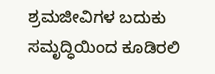ಶ್ರಮಜೀವಿಗಳ ಬದುಕು ಸಮೃದ್ಧಿಯಿಂದ ಕೂಡಿರಲಿ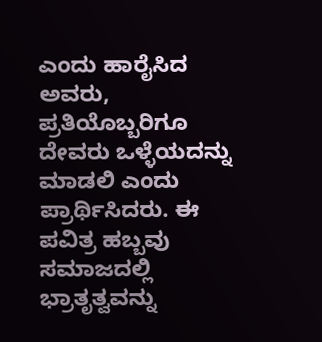ಎಂದು ಹಾರೈಸಿದ ಅವರು, ಪ್ರತಿಯೊಬ್ಬರಿಗೂ ದೇವರು ಒಳ್ಳೆಯದನ್ನು ಮಾಡಲಿ ಎಂದು ಪ್ರಾರ್ಥಿಸಿದರು. ಈ ಪವಿತ್ರ ಹಬ್ಬವು ಸಮಾಜದಲ್ಲಿ ಭ್ರಾತೃತ್ವವನ್ನು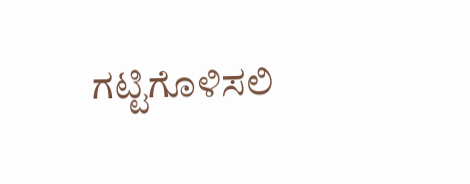ಗಟ್ಟಿಗೊಳಿಸಲಿ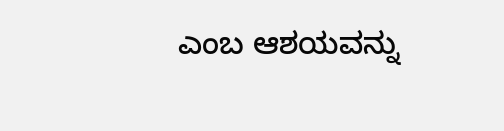ಎಂಬ ಆಶಯವನ್ನು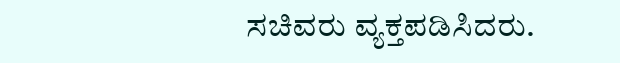ಸಚಿವರು ವ್ಯಕ್ತಪಡಿಸಿದರು.